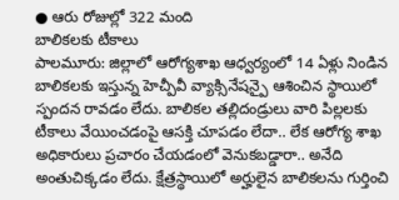● ఆరు రోజుల్లో 322 మంది
బాలికలకు టీకాలు
పాలమూరు: జిల్లాలో ఆరోగ్యశాఖ ఆధ్వర్యంలో 14 ఏళ్లు నిండిన బాలికలకు ఇస్తున్న హెచ్పీవీ వ్యాక్సినేషన్పై ఆశించిన స్థాయిలో స్పందన రావడం లేదు. బాలికల తల్లిదండ్రులు వారి పిల్లలకు టీకాలు వేయించడంపై ఆసక్తి చూపడం లేదా.. లేక ఆరోగ్య శాఖ అధికారులు ప్రచారం చేయడంలో వెనుకబడ్డారా.. అనేది అంతుచిక్కడం లేదు. క్షేత్రస్థాయిలో అర్హులైన బాలికలను గుర్తించి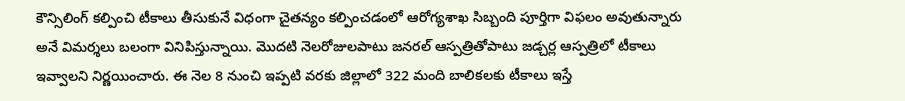కౌన్సిలింగ్ కల్పించి టీకాలు తీసుకునే విధంగా చైతన్యం కల్పించడంలో ఆరోగ్యశాఖ సిబ్బంది పూర్తిగా విఫలం అవుతున్నారు అనే విమర్శలు బలంగా వినిపిస్తున్నాయి. మొదటి నెలరోజులపాటు జనరల్ ఆస్పత్రితోపాటు జడ్చర్ల ఆస్పత్రిలో టీకాలు ఇవ్వాలని నిర్ణయించారు. ఈ నెల 8 నుంచి ఇప్పటి వరకు జిల్లాలో 322 మంది బాలికలకు టీకాలు ఇస్తే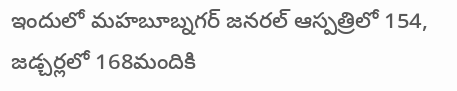ఇందులో మహబూబ్నగర్ జనరల్ ఆస్పత్రిలో 154, జడ్చర్లలో 168మందికి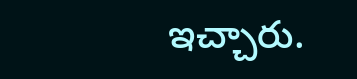ఇచ్చారు.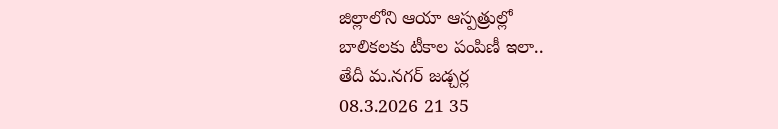జిల్లాలోని ఆయా ఆస్పత్రుల్లో
బాలికలకు టీకాల పంపిణీ ఇలా..
తేదీ మ.నగర్ జడ్చర్ల
08.3.2026 21 35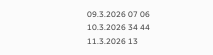09.3.2026 07 06
10.3.2026 34 44
11.3.2026 13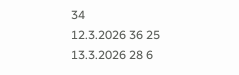34
12.3.2026 36 25
13.3.2026 28 6